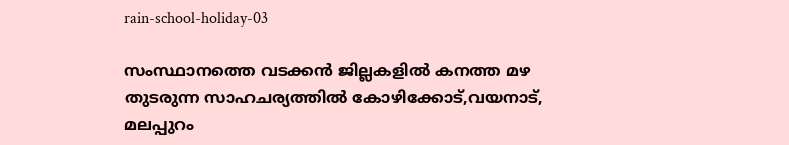rain-school-holiday-03

സംസ്ഥാനത്തെ വടക്കന്‍ ജില്ലകളില്‍ കനത്ത മഴ തുടരുന്ന സാഹചര്യത്തില്‍ കോഴിക്കോട്,വയനാട്, മലപ്പുറം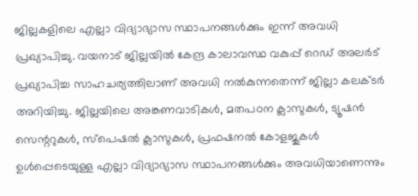ജില്ലകളിലെ എല്ലാ വിദ്യാഭ്യാസ സ്ഥാപനങ്ങള്‍ക്കും ഇന്ന് അവധി പ്രഖ്യാപിച്ചു. വയനാട് ജില്ലയില്‍ കേന്ദ്ര കാലാവസ്ഥ വകുപ്പ് റെഡ് അലര്‍ട് പ്രഖ്യാപിച്ച സാഹചര്യത്തിലാണ് അവധി നല്‍കുന്നതെന്ന് ജില്ലാ കലക്ടര്‍ അറിയിച്ചു. ജില്ലയിലെ അങ്കണവാടികൾ, മതപഠന ക്ലാസുകൾ, ട്യൂഷൻ സെന്ററുകൾ, സ്പെഷല്‍ ക്ലാസുകൾ, പ്രഫഷനല്‍ കോളജുകൾ ഉൾപ്പെടെയുള്ള എല്ലാ വിദ്യാഭ്യാസ സ്ഥാപനങ്ങൾക്കും അവധിയാണെന്നും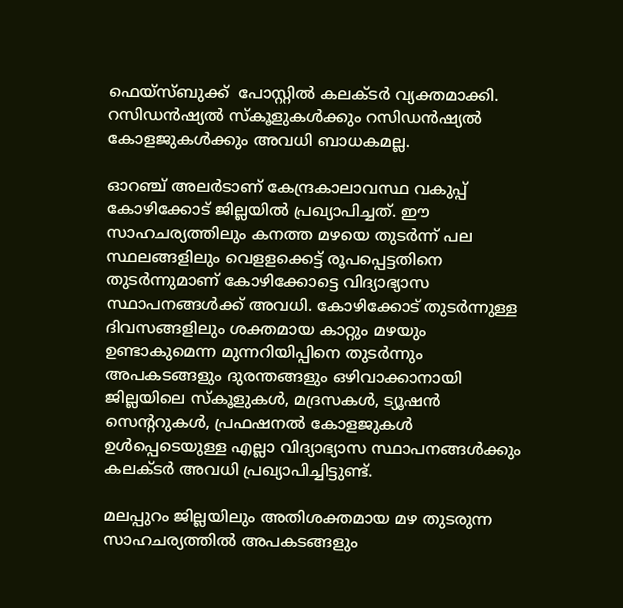ഫെയ്സ്ബുക്ക്  പോസ്റ്റില്‍ കലക്ടര്‍ വ്യക്തമാക്കി. റസിഡൻഷ്യൽ സ്കൂളുകൾക്കും റസിഡൻഷ്യൽ കോളജുകൾക്കും അവധി ബാധകമല്ല.

ഓറഞ്ച് അലര്‍ടാണ് കേന്ദ്രകാലാവസ്ഥ വകുപ്പ് കോഴിക്കോട് ജില്ലയില്‍ പ്രഖ്യാപിച്ചത്. ഈ സാഹചര്യത്തിലും കനത്ത മഴയെ തുടർന്ന് പല സ്ഥലങ്ങളിലും വെളളക്കെട്ട് രൂപപ്പെട്ടതിനെ തുടര്‍ന്നുമാണ് കോഴിക്കോട്ടെ വിദ്യാഭ്യാസ സ്ഥാപനങ്ങള്‍ക്ക് അവധി. കോഴിക്കോട് തുടര്‍ന്നുള്ള ദിവസങ്ങളിലും ശക്തമായ കാറ്റും മഴയും ഉണ്ടാകുമെന്ന മുന്നറിയിപ്പിനെ തുടർന്നും അപകടങ്ങളും ദുരന്തങ്ങളും ഒഴിവാക്കാനായി ജില്ലയിലെ സ്കൂളുകള്‍, മദ്രസകൾ, ട്യൂഷൻ സെന്‍ററുകള്‍, പ്രഫഷനല്‍ കോളജുകൾ ഉൾപ്പെടെയുള്ള എല്ലാ വിദ്യാഭ്യാസ സ്ഥാപനങ്ങൾക്കും കലക്ടര്‍ അവധി പ്രഖ്യാപിച്ചിട്ടുണ്ട്.

മലപ്പുറം ജില്ലയിലും അതിശക്തമായ മഴ തുടരുന്ന സാഹചര്യത്തിൽ അപകടങ്ങളും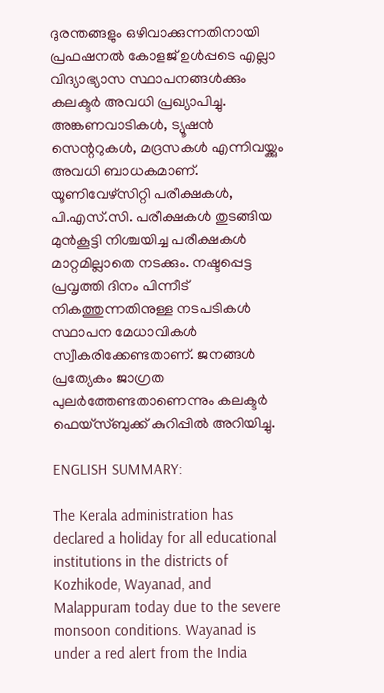ദുരന്തങ്ങളും ഒഴിവാക്കുന്നതിനായി പ്രഫഷനല്‍ കോളജ് ഉള്‍പ്പടെ എല്ലാ വിദ്യാഭ്യാസ സ്ഥാപനങ്ങള്‍ക്കും കലക്ടര്‍ അവധി പ്രഖ്യാപിച്ചു. അങ്കണവാടികൾ, ട്യൂഷൻ സെന്ററുകൾ, മദ്രസകൾ എന്നിവയ്ക്കും അവധി ബാധകമാണ്. യൂണിവേഴ്സിറ്റി പരീക്ഷകൾ, പി.എസ്.സി. പരീക്ഷകൾ തുടങ്ങിയ മുൻകൂട്ടി നിശ്ചയിച്ച പരീക്ഷകൾ മാറ്റമില്ലാതെ നടക്കും. നഷ്ടപ്പെട്ട പ്രവൃത്തി ദിനം പിന്നീട് നികത്തുന്നതിനുള്ള നടപടികൾ സ്ഥാപന മേധാവികൾ സ്വീകരിക്കേണ്ടതാണ്. ജനങ്ങൾ പ്രത്യേകം ജാഗ്രത പുലർത്തേണ്ടതാണെന്നും കലക്ടര്‍ ഫെയ്സ്ബുക്ക് കുറിപ്പില്‍ അറിയിച്ചു.

ENGLISH SUMMARY:

The Kerala administration has declared a holiday for all educational institutions in the districts of Kozhikode, Wayanad, and Malappuram today due to the severe monsoon conditions. Wayanad is under a red alert from the India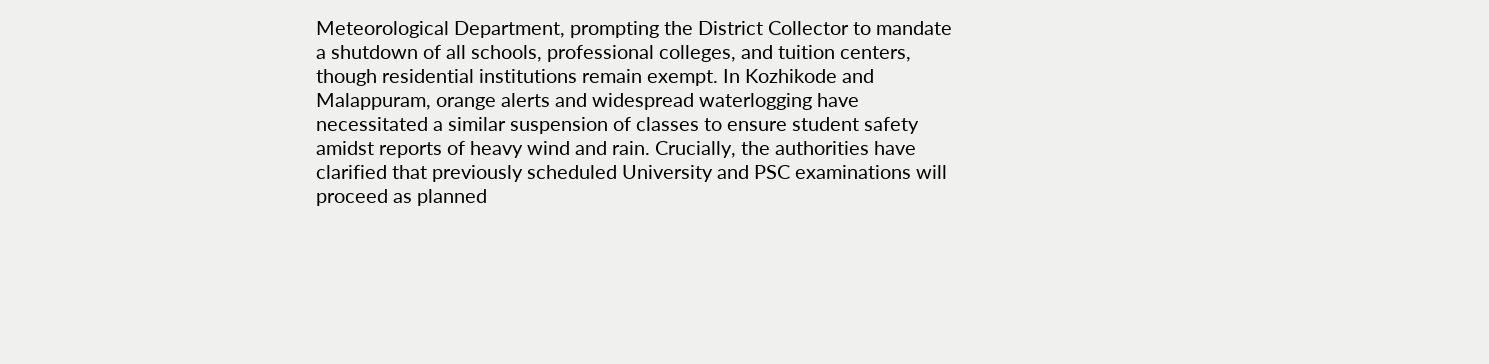Meteorological Department, prompting the District Collector to mandate a shutdown of all schools, professional colleges, and tuition centers, though residential institutions remain exempt. In Kozhikode and Malappuram, orange alerts and widespread waterlogging have necessitated a similar suspension of classes to ensure student safety amidst reports of heavy wind and rain. Crucially, the authorities have clarified that previously scheduled University and PSC examinations will proceed as planned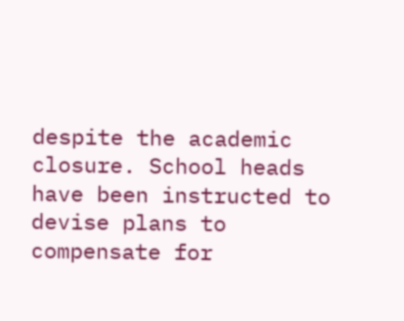despite the academic closure. School heads have been instructed to devise plans to compensate for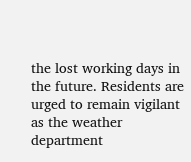the lost working days in the future. Residents are urged to remain vigilant as the weather department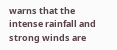warns that the intense rainfall and strong winds are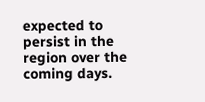expected to persist in the region over the coming days.